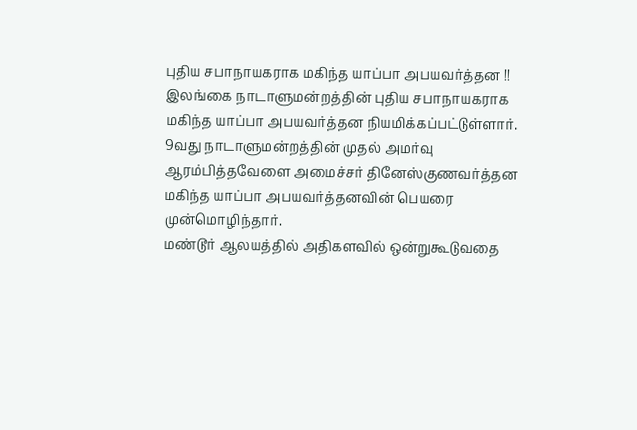புதிய சபாநாயகராக மகிந்த யாப்பா அபயவர்த்தன !!
இலங்கை நாடாளுமன்றத்தின் புதிய சபாநாயகராக மகிந்த யாப்பா அபயவர்த்தன நியமிக்கப்பட்டுள்ளார். 9வது நாடாளுமன்றத்தின் முதல் அமர்வு ஆரம்பித்தவேளை அமைச்சர் தினேஸ்குணவர்த்தன மகிந்த யாப்பா அபயவர்த்தனவின் பெயரை முன்மொழிந்தார்.
மண்டூர் ஆலயத்தில் அதிகளவில் ஒன்றுகூடுவதை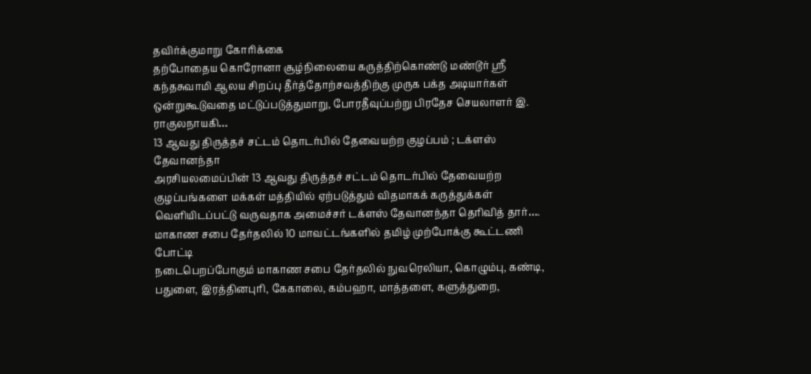தவிர்க்குமாறு கோரிக்கை
தற்போதைய கொரோனா சூழ்நிலையை கருத்திற்கொண்டு மண்டூர் ஸ்ரீ கந்தசுவாமி ஆலய சிறப்பு தீர்த்தோற்சவத்திற்கு முருக பக்த அடியார்கள் ஒன்றுகூடுவதை மட்டுப்படுத்துமாறு, போரதீவுப்பற்று பிரதேச செயலாளர் இ. ராகுலநாயகி…
13 ஆவது திருத்தச் சட்டம் தொடர்பில் தேவையற்ற குழப்பம் ; டக்ளஸ் தேவானந்தா
அரசியலமைப்பின் 13 ஆவது திருத்தச் சட்டம் தொடர்பில் தேவையற்ற குழப்பங்களை மக்கள் மத்தியில் ஏற்படுத்தும் விதமாகக் கருத்துக்கள் வெளியிடப்பட்டு வருவதாக அமைச்சர் டக்ளஸ் தேவானந்தா தெரிவித் தார்….
மாகாண சபை தேர்தலில் 10 மாவட்டங்களில் தமிழ் முற்போக்கு கூட்டணி போட்டி
நடைபெறப்போகும் மாகாண சபை தேர்தலில் நுவரெலியா, கொழும்பு, கண்டி, பதுளை, இரத்தினபுரி, கேகாலை, கம்பஹா, மாத்தளை, களுத்துறை,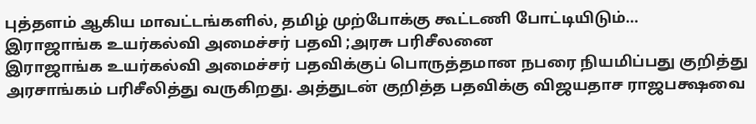புத்தளம் ஆகிய மாவட்டங்களில், தமிழ் முற்போக்கு கூட்டணி போட்டியிடும்…
இராஜாங்க உயர்கல்வி அமைச்சர் பதவி ;அரசு பரிசீலனை
இராஜாங்க உயர்கல்வி அமைச்சர் பதவிக்குப் பொருத்தமான நபரை நியமிப்பது குறித்து அரசாங்கம் பரிசீலித்து வருகிறது. அத்துடன் குறித்த பதவிக்கு விஜயதாச ராஜபக்ஷவை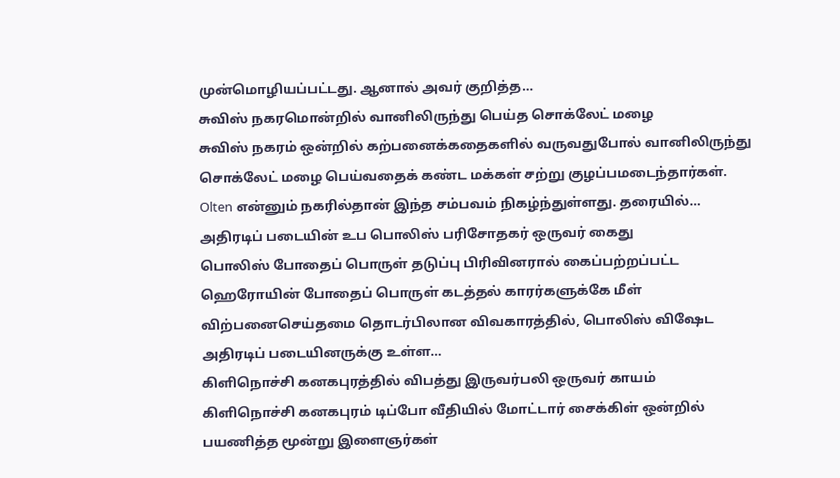முன்மொழியப்பட்டது. ஆனால் அவர் குறித்த…
சுவிஸ் நகரமொன்றில் வானிலிருந்து பெய்த சொக்லேட் மழை
சுவிஸ் நகரம் ஒன்றில் கற்பனைக்கதைகளில் வருவதுபோல் வானிலிருந்து சொக்லேட் மழை பெய்வதைக் கண்ட மக்கள் சற்று குழப்பமடைந்தார்கள். Olten என்னும் நகரில்தான் இந்த சம்பவம் நிகழ்ந்துள்ளது. தரையில்…
அதிரடிப் படையின் உப பொலிஸ் பரிசோதகர் ஒருவர் கைது
பொலிஸ் போதைப் பொருள் தடுப்பு பிரிவினரால் கைப்பற்றப்பட்ட ஹெரோயின் போதைப் பொருள் கடத்தல் காரர்களுக்கே மீள் விற்பனைசெய்தமை தொடர்பிலான விவகாரத்தில், பொலிஸ் விஷேட அதிரடிப் படையினருக்கு உள்ள…
கிளிநொச்சி கனகபுரத்தில் விபத்து இருவர்பலி ஒருவர் காயம்
கிளிநொச்சி கனகபுரம் டிப்போ வீதியில் மோட்டார் சைக்கிள் ஒன்றில் பயணித்த மூன்று இளைஞர்கள்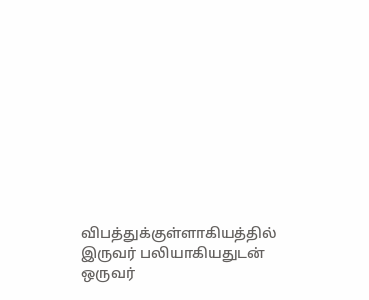விபத்துக்குள்ளாகியத்தில் இருவர் பலியாகியதுடன் ஒருவர்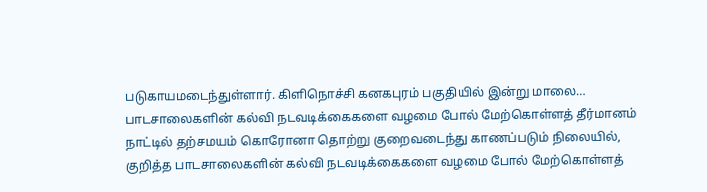படுகாயமடைந்துள்ளார். கிளிநொச்சி கனகபுரம் பகுதியில் இன்று மாலை…
பாடசாலைகளின் கல்வி நடவடிக்கைகளை வழமை போல் மேற்கொள்ளத் தீர்மானம்
நாட்டில் தற்சமயம் கொரோனா தொற்று குறைவடைந்து காணப்படும் நிலையில், குறித்த பாடசாலைகளின் கல்வி நடவடிக்கைகளை வழமை போல் மேற்கொள்ளத்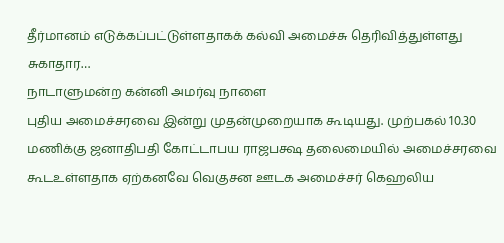தீர்மானம் எடுக்கப்பட்டுள்ளதாகக் கல்வி அமைச்சு தெரிவித்துள்ளது சுகாதார…
நாடாளுமன்ற கன்னி அமர்வு நாளை
புதிய அமைச்சரவை இன்று முதன்முறையாக கூடியது. முற்பகல் 10.30 மணிக்கு ஜனாதிபதி கோட்டாபய ராஜபக்ஷ தலைமையில் அமைச்சரவை கூடஉள்ளதாக ஏற்கனவே வெகுசன ஊடக அமைச்சர் கெஹலிய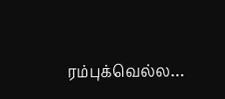ரம்புக்வெல்ல…